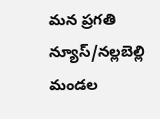మన ప్రగతి న్యూస్/నల్లబెల్లి
మండల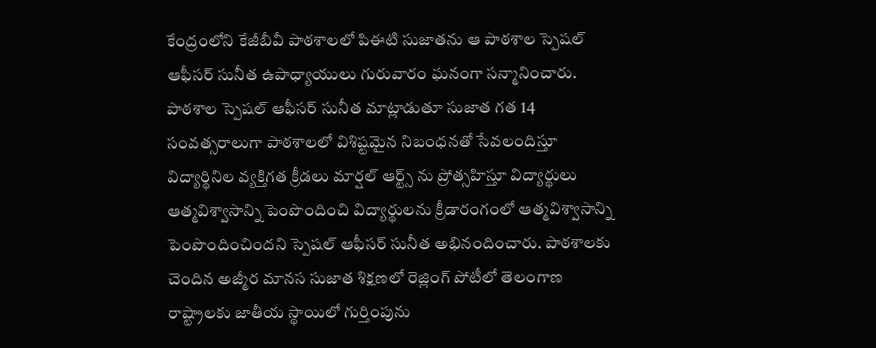కేంద్రంలోని కేజీబీవీ పాఠశాలలో పిఈటి సుజాతను ఆ పాఠశాల స్పెషల్ ఆఫీసర్ సునీత ఉపాధ్యాయులు గురువారం ఘనంగా సన్మానించారు. పాఠశాల స్పెషల్ ఆఫీసర్ సునీత మాట్లాడుతూ సుజాత గత 14 సంవత్సరాలుగా పాఠశాలలో విశిష్టమైన నిబంధనతో సేవలందిస్తూ విద్యార్థినిల వ్యక్తిగత క్రీడలు మార్షల్ ఆర్ట్స్ ను ప్రోత్సహిస్తూ విద్యార్థులు ఆత్మవిశ్వాసాన్ని పెంపొందించి విద్యార్థులను క్రీడారంగంలో ఆత్మవిశ్వాసాన్ని పెంపొందించిందని స్పెషల్ ఆఫీసర్ సునీత అభినందించారు. పాఠశాలకు చెందిన అజ్మీర మానస సుజాత శిక్షణలో రెజ్లింగ్ పోటీలో తెలంగాణ రాష్ట్రాలకు జాతీయ స్థాయిలో గుర్తింపును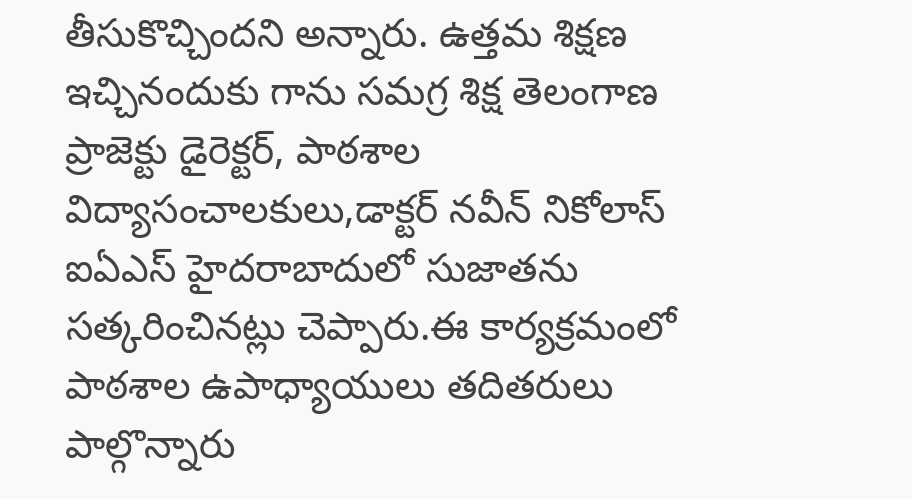తీసుకొచ్చిందని అన్నారు. ఉత్తమ శిక్షణ ఇచ్చినందుకు గాను సమగ్ర శిక్ష తెలంగాణ ప్రాజెక్టు డైరెక్టర్, పాఠశాల విద్యాసంచాలకులు,డాక్టర్ నవీన్ నికోలాస్ ఐఏఎస్ హైదరాబాదులో సుజాతను సత్కరించినట్లు చెప్పారు.ఈ కార్యక్రమంలో పాఠశాల ఉపాధ్యాయులు తదితరులు పాల్గొన్నారు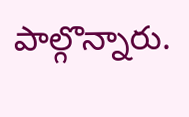పాల్గొన్నారు.